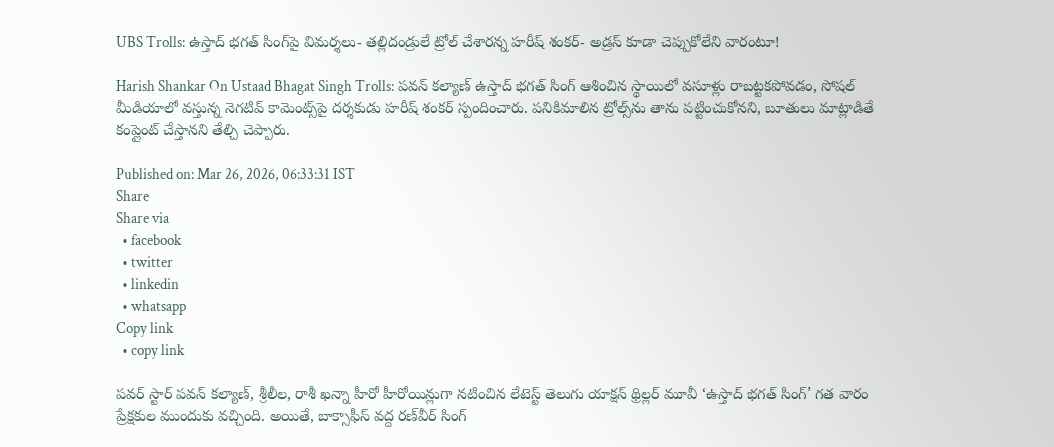UBS Trolls: ఉస్తాద్ భగత్ సింగ్‌పై విమర్శలు- తల్లిదండ్రులే ట్రోల్ చేశారన్న హరీష్ శంకర్- అడ్రస్ కూడా చెప్పుకోలేని వారంటూ!

Harish Shankar On Ustaad Bhagat Singh Trolls: పవన్ కల్యాణ్ ఉస్తాద్ భగత్ సింగ్ ఆశించిన స్థాయిలో వసూళ్లు రాబట్టకపోవడం, సోషల్ మీడియాలో వస్తున్న నెగటివ్ కామెంట్స్‌పై దర్శకుడు హరీష్ శంకర్ స్పందించారు. పనికిమాలిన ట్రోల్స్‌ను తాను పట్టించుకోనని, బూతులు మాట్లాడితే కంప్లైంట్ చేస్తానని తేల్చి చెప్పారు.

Published on: Mar 26, 2026, 06:33:31 IST
Share
Share via
  • facebook
  • twitter
  • linkedin
  • whatsapp
Copy link
  • copy link

పవర్ స్టార్ పవన్ కల్యాణ్, శ్రీలీల, రాశీ ఖన్నా హీరో హీరోయిన్లుగా నటించిన లేటెస్ట్ తెలుగు యాక్షన్ థ్రిల్లర్ మూవీ ‘ఉస్తాద్ భగత్ సింగ్’ గత వారం ప్రేక్షకుల ముందుకు వచ్చింది. అయితే, బాక్సాఫీస్ వద్ద రణ్‌వీర్ సింగ్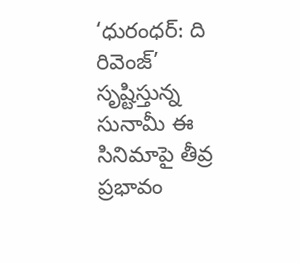‘ధురంధర్: ది రివెంజ్’ సృష్టిస్తున్న సునామీ ఈ సినిమాపై తీవ్ర ప్రభావం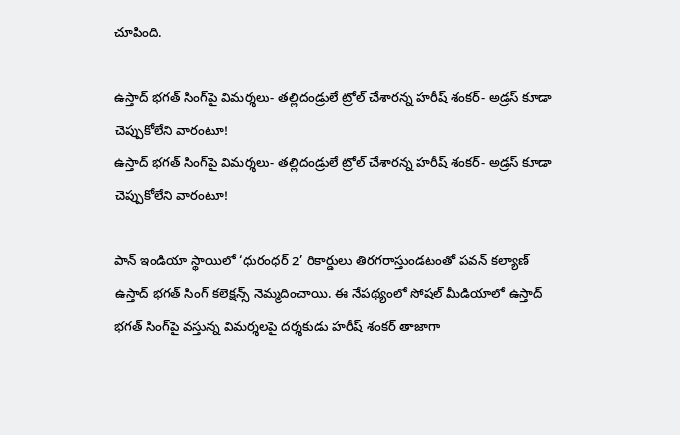చూపింది.

ఉస్తాద్ భగత్ సింగ్‌పై విమర్శలు- తల్లిదండ్రులే ట్రోల్ చేశారన్న హరీష్ శంకర్- అడ్రస్ కూడా చెప్పుకోలేని వారంటూ!
ఉస్తాద్ భగత్ సింగ్‌పై విమర్శలు- తల్లిదండ్రులే ట్రోల్ చేశారన్న హరీష్ శంకర్- అడ్రస్ కూడా చెప్పుకోలేని వారంటూ!

పాన్ ఇండియా స్థాయిలో ‘ధురంధర్ 2’ రికార్డులు తిరగరాస్తుండటంతో పవన్ కల్యాణ్ ఉస్తాద్ భగత్ సింగ్ కలెక్షన్స్ నెమ్మదించాయి. ఈ నేపథ్యంలో సోషల్ మీడియాలో ఉస్తాద్ భగత్ సింగ్‌పై వస్తున్న విమర్శలపై దర్శకుడు హరీష్ శంకర్ తాజాగా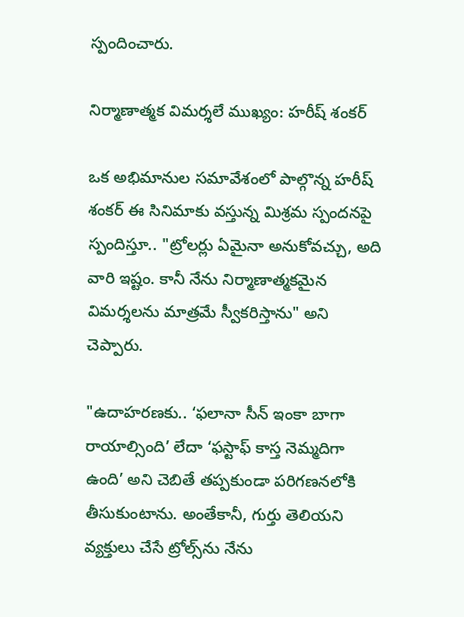స్పందించారు.

నిర్మాణాత్మక విమర్శలే ముఖ్యం: హరీష్ శంకర్

ఒక అభిమానుల సమావేశంలో పాల్గొన్న హరీష్ శంకర్ ఈ సినిమాకు వస్తున్న మిశ్రమ స్పందనపై స్పందిస్తూ.. "ట్రోలర్లు ఏమైనా అనుకోవచ్చు, అది వారి ఇష్టం. కానీ నేను నిర్మాణాత్మకమైన విమర్శలను మాత్రమే స్వీకరిస్తాను" అని చెప్పారు.

"ఉదాహరణకు.. ‘ఫలానా సీన్ ఇంకా బాగా రాయాల్సింది’ లేదా ‘ఫస్టాఫ్ కాస్త నెమ్మదిగా ఉంది’ అని చెబితే తప్పకుండా పరిగణనలోకి తీసుకుంటాను. అంతేకానీ, గుర్తు తెలియని వ్యక్తులు చేసే ట్రోల్స్‌ను నేను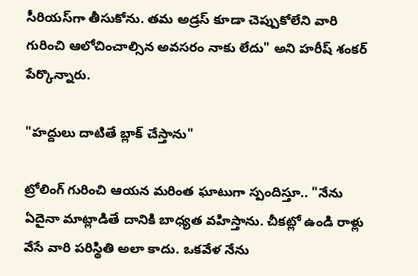సీరియస్‌గా తీసుకోను. తమ అడ్రస్ కూడా చెప్పుకోలేని వారి గురించి ఆలోచించాల్సిన అవసరం నాకు లేదు" అని హరీష్ శంకర్ పేర్కొన్నారు.

"హద్దులు దాటితే బ్లాక్ చేస్తాను"

ట్రోలింగ్ గురించి ఆయన మరింత ఘాటుగా స్పందిస్తూ.. "నేను ఏదైనా మాట్లాడితే దానికి బాధ్యత వహిస్తాను. చీకట్లో ఉండి రాళ్లు వేసే వారి పరిస్థితి అలా కాదు. ఒకవేళ నేను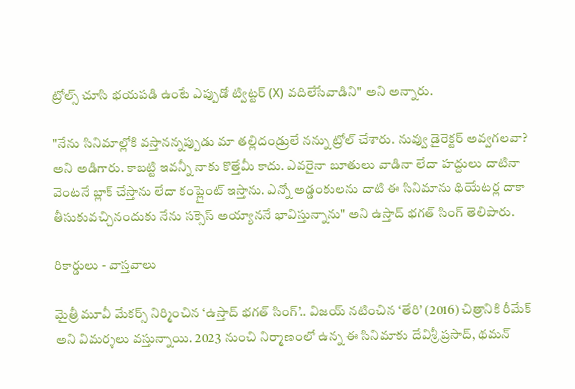ట్రోల్స్ చూసి భయపడి ఉంటే ఎప్పుడో ట్విట్టర్ (X) వదిలేసేవాడిని" అని అన్నారు.

"నేను సినిమాల్లోకి వస్తానన్నప్పుడు మా తల్లిదండ్రులే నన్ను ట్రోల్ చేశారు. నువ్వు డైరెక్టర్ అవ్వగలవా? అని అడిగారు. కాబట్టి ఇవన్నీ నాకు కొత్తేమీ కాదు. ఎవరైనా బూతులు వాడినా లేదా హద్దులు దాటినా వెంటనే బ్లాక్ చేస్తాను లేదా కంప్లైంట్ ఇస్తాను. ఎన్నో అడ్డంకులను దాటి ఈ సినిమాను థియేటర్ల దాకా తీసుకువచ్చినందుకు నేను సక్సెస్ అయ్యాననే భావిస్తున్నాను" అని ఉస్తాద్ భగత్ సింగ్ తెలిపారు.

రికార్డులు - వాస్తవాలు

మైత్రీ మూవీ మేకర్స్ నిర్మించిన ‘ఉస్తాద్ భగత్ సింగ్’.. విజయ్ నటించిన ‘తేరి’ (2016) చిత్రానికి రీమేక్ అని విమర్శలు వస్తున్నాయి. 2023 నుంచి నిర్మాణంలో ఉన్న ఈ సినిమాకు దేవిశ్రీ ప్రసాద్, థమన్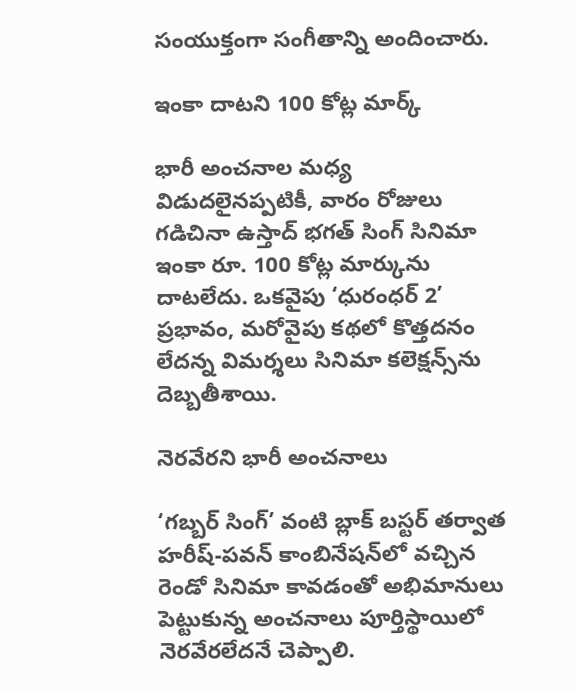సంయుక్తంగా సంగీతాన్ని అందించారు.

ఇంకా దాటని 100 కోట్ల మార్క్

భారీ అంచనాల మధ్య విడుదలైనప్పటికీ, వారం రోజులు గడిచినా ఉస్తాద్ భగత్ సింగ్ సినిమా ఇంకా రూ. 100 కోట్ల మార్కును దాటలేదు. ఒకవైపు ‘ధురంధర్ 2’ ప్రభావం, మరోవైపు కథలో కొత్తదనం లేదన్న విమర్శలు సినిమా కలెక్షన్స్‌ను దెబ్బతీశాయి.

నెరవేరని భారీ అంచనాలు

‘గబ్బర్ సింగ్’ వంటి బ్లాక్ బస్టర్ తర్వాత హరీష్-పవన్ కాంబినేషన్‌లో వచ్చిన రెండో సినిమా కావడంతో అభిమానులు పెట్టుకున్న అంచనాలు పూర్తిస్థాయిలో నెరవేరలేదనే చెప్పాలి.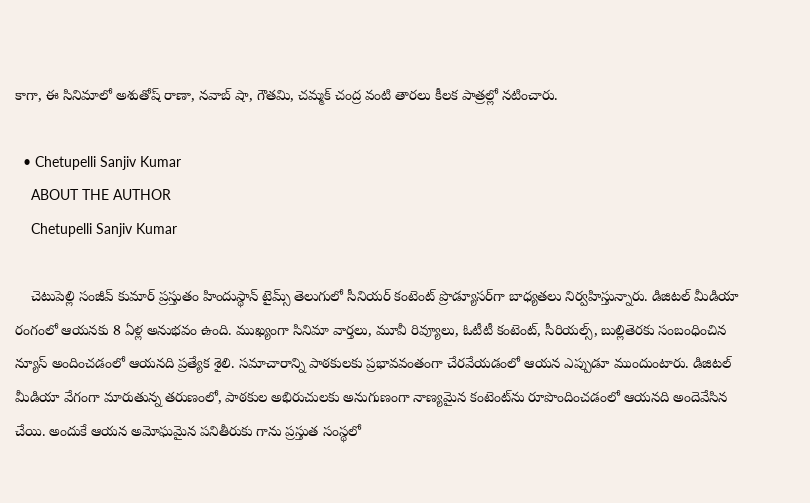కాగా, ఈ సినిమాలో అశుతోష్ రాణా, నవాబ్ షా, గౌతమి, చమ్మక్ చంద్ర వంటి తారలు కీలక పాత్రల్లో నటించారు.

  • Chetupelli Sanjiv Kumar
    ABOUT THE AUTHOR
    Chetupelli Sanjiv Kumar

    చెటుపెల్లి సంజీవ్ కుమార్ ప్రస్తుతం హిందుస్థాన్ టైమ్స్ తెలుగులో సీనియర్ కంటెంట్ ప్రొడ్యూసర్‌గా బాధ్యతలు నిర్వహిస్తున్నారు. డిజిటల్ మీడియా రంగంలో ఆయనకు 8 ఏళ్ల అనుభవం ఉంది. ముఖ్యంగా సినిమా వార్తలు, మూవీ రివ్యూలు, ఓటీటీ కంటెంట్, సీరియల్స్, బుల్లితెరకు సంబంధించిన న్యూస్ అందించడంలో ఆయనది ప్రత్యేక శైలి. సమాచారాన్ని పాఠకులకు ప్రభావవంతంగా చేరవేయడంలో ఆయన ఎప్పుడూ ముందుంటారు. డిజిటల్ మీడియా వేగంగా మారుతున్న తరుణంలో, పాఠకుల అభిరుచులకు అనుగుణంగా నాణ్యమైన కంటెంట్‌ను రూపొందించడంలో ఆయనది అందెవేసిన చేయి. అందుకే ఆయన అమోఘమైన పనితీరుకు గాను ప్రస్తుత సంస్థలో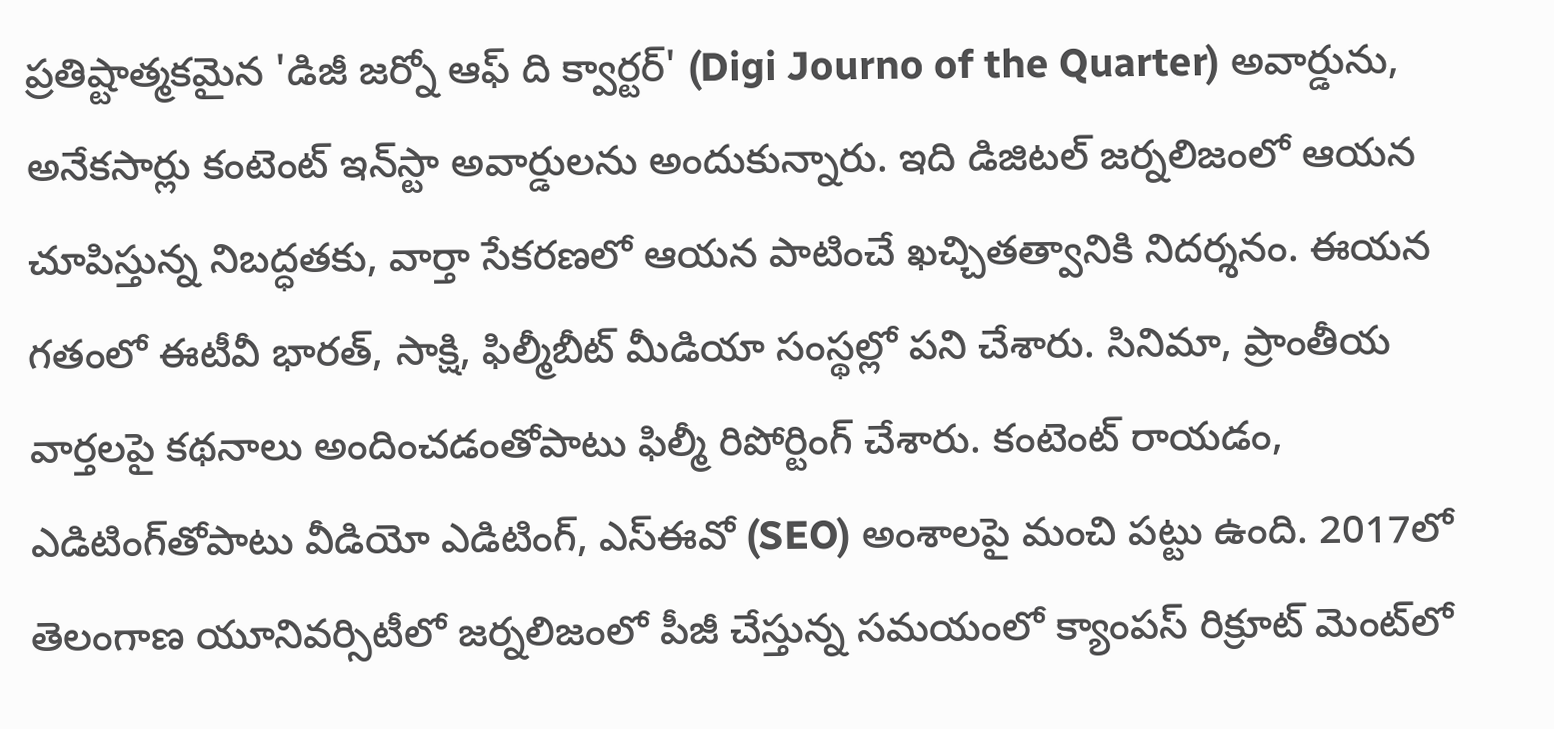ప్రతిష్టాత్మకమైన 'డిజీ జర్నో ఆఫ్ ది క్వార్టర్' (Digi Journo of the Quarter) అవార్డును, అనేకసార్లు కంటెంట్ ఇన్‌స్టా అవార్డులను అందుకున్నారు. ఇది డిజిటల్ జర్నలిజంలో ఆయన చూపిస్తున్న నిబద్ధతకు, వార్తా సేకరణలో ఆయన పాటించే ఖచ్చితత్వానికి నిదర్శనం. ఈయన గతంలో ఈటీవీ భారత్, సాక్షి, ఫిల్మీబీట్ మీడియా సంస్థల్లో పని చేశారు. సినిమా, ప్రాంతీయ వార్తలపై కథనాలు అందించడంతోపాటు ఫిల్మీ రిపోర్టింగ్ చేశారు. కంటెంట్ రాయడం, ఎడిటింగ్‌తోపాటు వీడియో ఎడిటింగ్, ఎస్‌ఈవో (SEO) అంశాలపై మంచి పట్టు ఉంది. 2017లో తెలంగాణ యూనివర్సిటీలో జర్నలిజంలో పీజీ చేస్తున్న సమయంలో క్యాంపస్ రిక్రూట్ మెంట్‌లో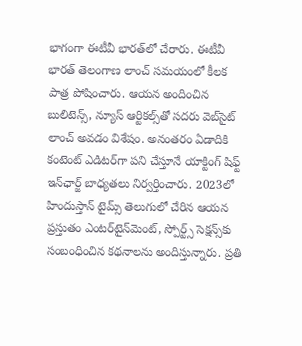భాగంగా ఈటీవీ భారత్‌లో చేరారు. ఈటీవీ భారత్ తెలంగాణ లాంచ్ సమయంలో కీలక పాత్ర పోషించారు. ఆయన అందించిన బులిటెన్స్, న్యూస్ ఆర్టికల్స్‌తో సదరు వెబ్‌సైట్ లాంచ్ అవడం విశేషం. అనంతరం ఏడాదికి కంటెంట్ ఎడిటర్‌గా పని చేస్తూనే యాక్టింగ్ షిఫ్ట్ ఇన్‌ఛార్జ్ బాధ్యతలు నిర్వర్తించారు. 2023లో హిందుస్తాన్ టైమ్స్ తెలుగులో చేరిన ఆయన ప్రస్తుతం ఎంటర్‌టైన్‌మెంట్, స్పోర్ట్స్ సెక్షన్స్‌కు సంబంధించిన కథనాలను అందిస్తున్నారు. ప్రతి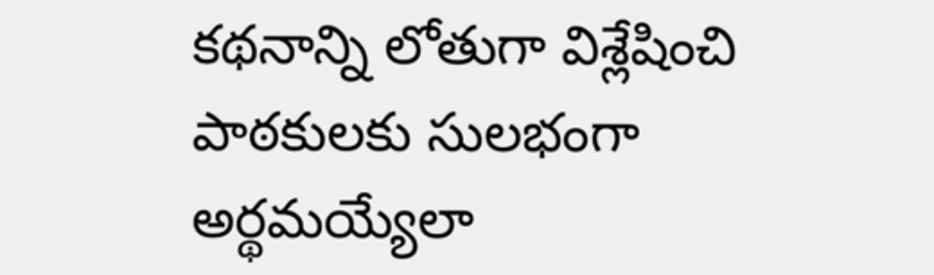కథనాన్ని లోతుగా విశ్లేషించి పాఠకులకు సులభంగా అర్థమయ్యేలా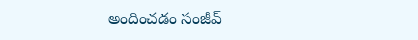అందించడం సంజీవ్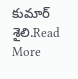కుమార్ శైలి.Read More